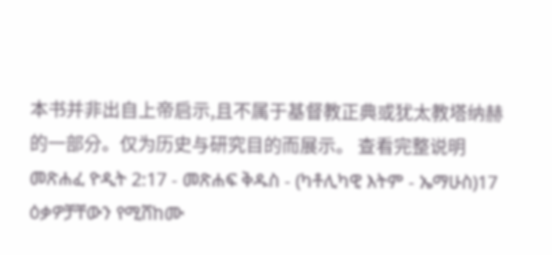本书并非出自上帝启示,且不属于基督教正典或犹太教塔纳赫的一部分。仅为历史与研究目的而展示。 查看完整说明 መጽሐፈ ዮዲት 2:17 - መጽሐፍ ቅዱስ - (ካቶሊካዊ እትም - ኤማሁስ)17 ዕቃዎቻቸውን የሚሸከሙ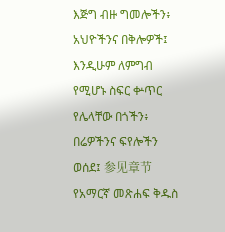እጅግ ብዙ ግመሎችን፥ አህዮችንና በቅሎዎች፤ እንዲሁም ለምግብ የሚሆኑ ስፍር ቍጥር የሌላቸው በጎችን፥ በሬዎችንና ፍየሎችን ወሰደ፤ 参见章节የአማርኛ መጽሐፍ ቅዱስ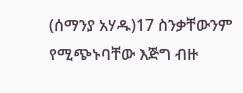(ሰማንያ አሃዱ)17 ስንቃቸውንም የሚጭኑባቸው እጅግ ብዙ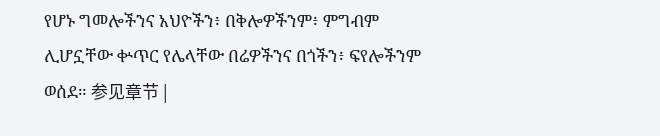የሆኑ ግመሎችንና አህዮችን፥ በቅሎዎችንም፥ ምግብም ሊሆኗቸው ቍጥር የሌላቸው በሬዎችንና በጎችን፥ ፍየሎችንም ወሰደ። 参见章节 |